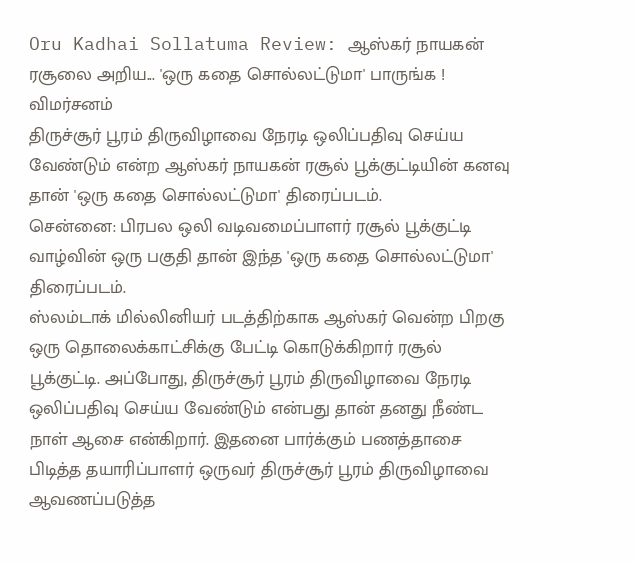Oru Kadhai Sollatuma Review: ஆஸ்கர் நாயகன் ரசூலை அறிய... 'ஒரு கதை சொல்லட்டுமா' பாருங்க ! விமர்சனம்
திருச்சூர் பூரம் திருவிழாவை நேரடி ஒலிப்பதிவு செய்ய வேண்டும் என்ற ஆஸ்கர் நாயகன் ரசூல் பூக்குட்டியின் கனவு தான் 'ஒரு கதை சொல்லட்டுமா' திரைப்படம்.
சென்னை: பிரபல ஒலி வடிவமைப்பாளர் ரசூல் பூக்குட்டி வாழ்வின் ஒரு பகுதி தான் இந்த 'ஒரு கதை சொல்லட்டுமா' திரைப்படம்.
ஸ்லம்டாக் மில்லினியர் படத்திற்காக ஆஸ்கர் வென்ற பிறகு ஒரு தொலைக்காட்சிக்கு பேட்டி கொடுக்கிறார் ரசூல் பூக்குட்டி. அப்போது, திருச்சூர் பூரம் திருவிழாவை நேரடி ஒலிப்பதிவு செய்ய வேண்டும் என்பது தான் தனது நீண்ட நாள் ஆசை என்கிறார். இதனை பார்க்கும் பணத்தாசை பிடித்த தயாரிப்பாளர் ஒருவர் திருச்சூர் பூரம் திருவிழாவை ஆவணப்படுத்த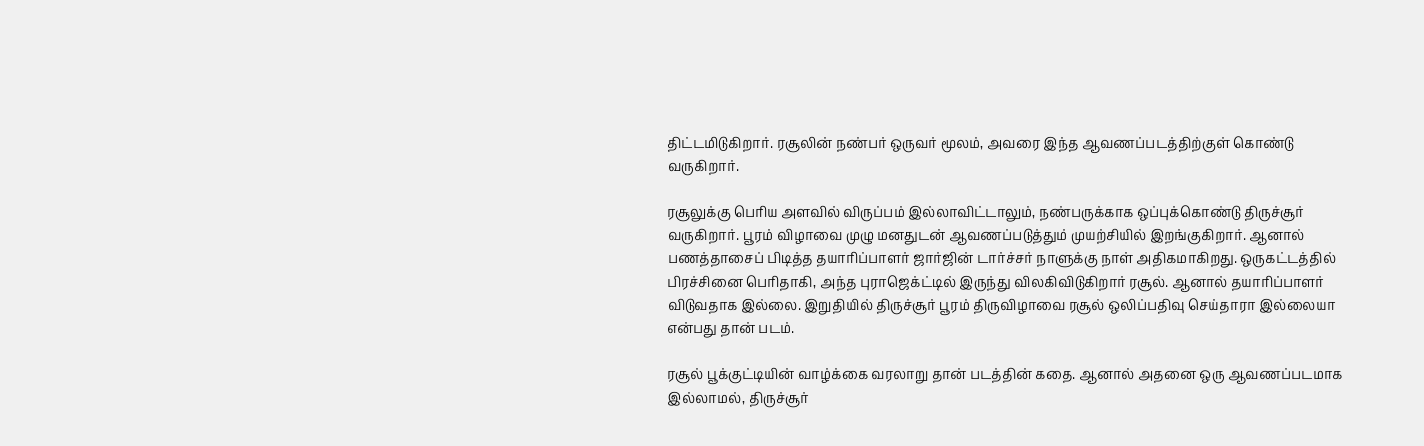திட்டமிடுகிறார். ரசூலின் நண்பர் ஒருவர் மூலம், அவரை இந்த ஆவணப்படத்திற்குள் கொண்டு வருகிறார்.

ரசூலுக்கு பெரிய அளவில் விருப்பம் இல்லாவிட்டாலும், நண்பருக்காக ஒப்புக்கொண்டு திருச்சூர் வருகிறார். பூரம் விழாவை முழு மனதுடன் ஆவணப்படுத்தும் முயற்சியில் இறங்குகிறார். ஆனால் பணத்தாசைப் பிடித்த தயாரிப்பாளர் ஜார்ஜின் டார்ச்சர் நாளுக்கு நாள் அதிகமாகிறது. ஒருகட்டத்தில் பிரச்சினை பெரிதாகி, அந்த புராஜெக்ட்டில் இருந்து விலகிவிடுகிறார் ரசூல். ஆனால் தயாரிப்பாளர் விடுவதாக இல்லை. இறுதியில் திருச்சூர் பூரம் திருவிழாவை ரசூல் ஒலிப்பதிவு செய்தாரா இல்லையா என்பது தான் படம்.

ரசூல் பூக்குட்டியின் வாழ்க்கை வரலாறு தான் படத்தின் கதை. ஆனால் அதனை ஒரு ஆவணப்படமாக இல்லாமல், திருச்சூர்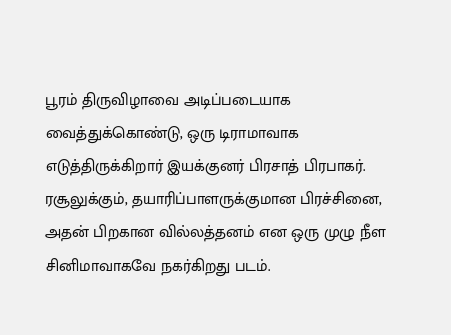பூரம் திருவிழாவை அடிப்படையாக வைத்துக்கொண்டு, ஒரு டிராமாவாக எடுத்திருக்கிறார் இயக்குனர் பிரசாத் பிரபாகர். ரசூலுக்கும், தயாரிப்பாளருக்குமான பிரச்சினை, அதன் பிறகான வில்லத்தனம் என ஒரு முழு நீள சினிமாவாகவே நகர்கிறது படம்.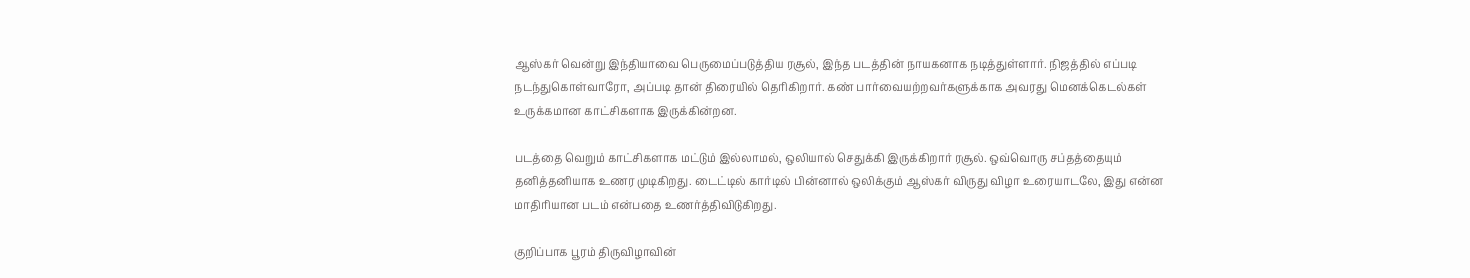ஆஸ்கர் வென்று இந்தியாவை பெருமைப்படுத்திய ரசூல், இந்த படத்தின் நாயகனாக நடித்துள்ளார். நிஜத்தில் எப்படி நடந்துகொள்வாரோ, அப்படி தான் திரையில் தெரிகிறார். கண் பார்வையற்றவர்களுக்காக அவரது மெனக்கெடல்கள் உருக்கமான காட்சிகளாக இருக்கின்றன.

படத்தை வெறும் காட்சிகளாக மட்டும் இல்லாமல், ஒலியால் செதுக்கி இருக்கிறார் ரசூல். ஒவ்வொரு சப்தத்தையும் தனித்தனியாக உணர முடிகிறது. டைட்டில் கார்டில் பின்னால் ஒலிக்கும் ஆஸ்கர் விருது விழா உரையாடலே, இது என்ன மாதிரியான படம் என்பதை உணர்த்திவிடுகிறது.

குறிப்பாக பூரம் திருவிழாவின்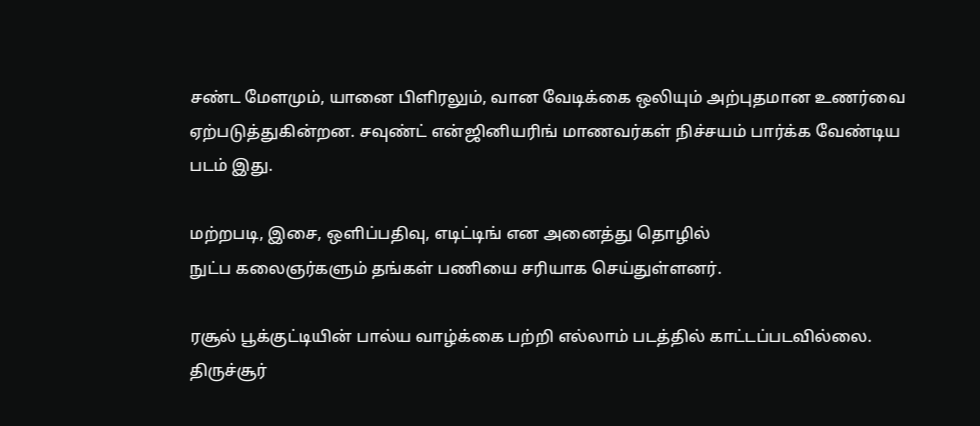சண்ட மேளமும், யானை பிளிரலும், வான வேடிக்கை ஒலியும் அற்புதமான உணர்வை ஏற்படுத்துகின்றன. சவுண்ட் என்ஜினியரிங் மாணவர்கள் நிச்சயம் பார்க்க வேண்டிய படம் இது.

மற்றபடி, இசை, ஒளிப்பதிவு, எடிட்டிங் என அனைத்து தொழில்
நுட்ப கலைஞர்களும் தங்கள் பணியை சரியாக செய்துள்ளனர்.

ரசூல் பூக்குட்டியின் பால்ய வாழ்க்கை பற்றி எல்லாம் படத்தில் காட்டப்படவில்லை. திருச்சூர்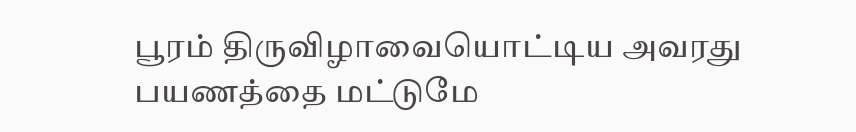பூரம் திருவிழாவையொட்டிய அவரது பயணத்தை மட்டுமே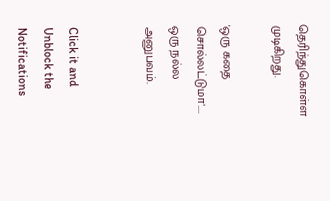தெரிந்துகொள்ள முடிகிறது.

'ஒரு கதை சொல்லட்டுமா'.... ஒரு நல்ல அனுபவம்.


Click it and Unblock the Notifications